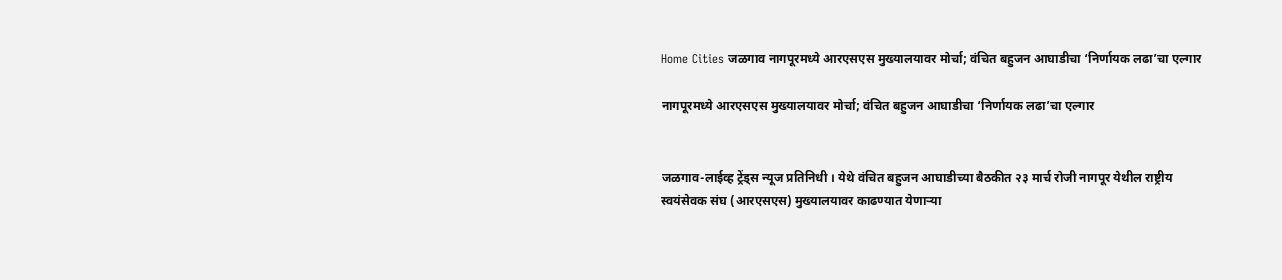Home Cities जळगाव नागपूरमध्ये आरएसएस मुख्यालयावर मोर्चा; वंचित बहुजन आघाडीचा ‘निर्णायक लढा’चा एल्गार

नागपूरमध्ये आरएसएस मुख्यालयावर मोर्चा; वंचित बहुजन आघाडीचा ‘निर्णायक लढा’चा एल्गार


जळगाव-लाईव्ह ट्रेंड्स न्यूज प्रतिनिधी । येथे वंचित बहुजन आघाडीच्या बैठकीत २३ मार्च रोजी नागपूर येथील राष्ट्रीय स्वयंसेवक संघ (आरएसएस) मुख्यालयावर काढण्यात येणाऱ्या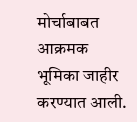मोर्चाबाबत आक्रमक भूमिका जाहीर करण्यात आली.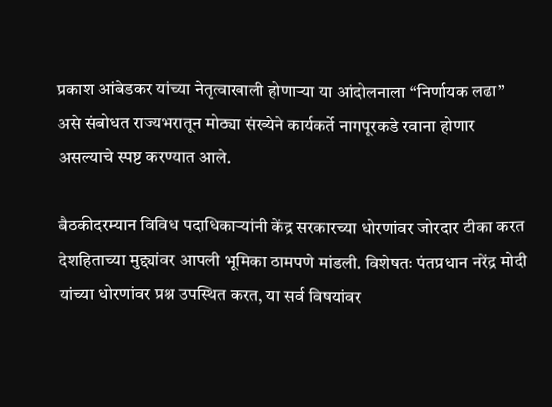प्रकाश आंबेडकर यांच्या नेतृत्वाखाली होणाऱ्या या आंदोलनाला “निर्णायक लढा” असे संबोधत राज्यभरातून मोठ्या संख्येने कार्यकर्ते नागपूरकडे रवाना होणार असल्याचे स्पष्ट करण्यात आले.

बैठकीदरम्यान विविध पदाधिकाऱ्यांनी केंद्र सरकारच्या धोरणांवर जोरदार टीका करत देशहिताच्या मुद्द्यांवर आपली भूमिका ठामपणे मांडली. विशेषतः पंतप्रधान नरेंद्र मोदी यांच्या धोरणांवर प्रश्न उपस्थित करत, या सर्व विषयांवर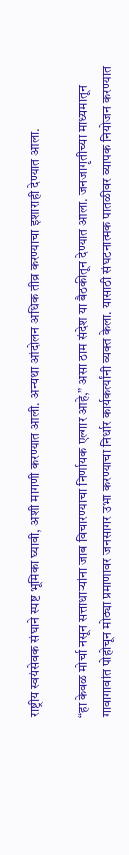राष्ट्रीय स्वयंसेवक संघाने स्पष्ट भूमिका घ्यावी, अशी मागणी करण्यात आली. अन्यथा आंदोलन अधिक तीव्र करण्याचा इशाराही देण्यात आला.

“हा केवळ मोर्चा नसून सत्ताधाऱ्यांना जाब विचारण्याचा निर्णायक एल्गार आहे,” असा ठाम संदेश या बैठकीतून देण्यात आला. जनजागृतीच्या माध्यमातून गावागावांत पोहोचून मोठ्या प्रमाणावर जनसागर उभा करण्याचा निर्धार कार्यकर्त्यांनी व्यक्त केला. यासाठी संघटनात्मक पातळीवर व्यापक नियोजन करण्यात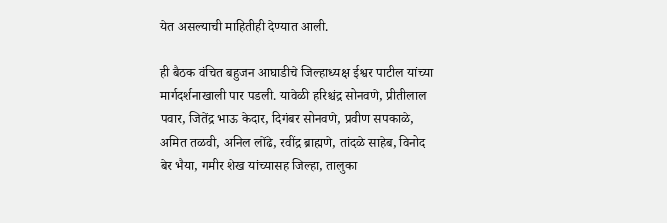येत असल्याची माहितीही देण्यात आली.

ही बैठक वंचित बहुजन आघाडीचे जिल्हाध्यक्ष ईश्वर पाटील यांच्या मार्गदर्शनाखाली पार पडली. यावेळी हरिश्चंद्र सोनवणे, प्रीतीलाल पवार, जितेंद्र भाऊ केदार, दिगंबर सोनवणे, प्रवीण सपकाळे, अमित तळवी, अनिल लोंढे, रवींद्र ब्राह्मणे, तांदळे साहेब, विनोद बेर भैया, गमीर शेख यांच्यासह जिल्हा, तालुका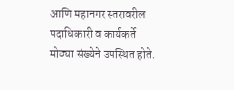आणि महानगर स्तरावरील पदाधिकारी व कार्यकर्ते मोठ्या संख्येने उपस्थित होते.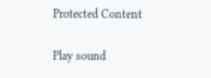Protected Content

Play sound